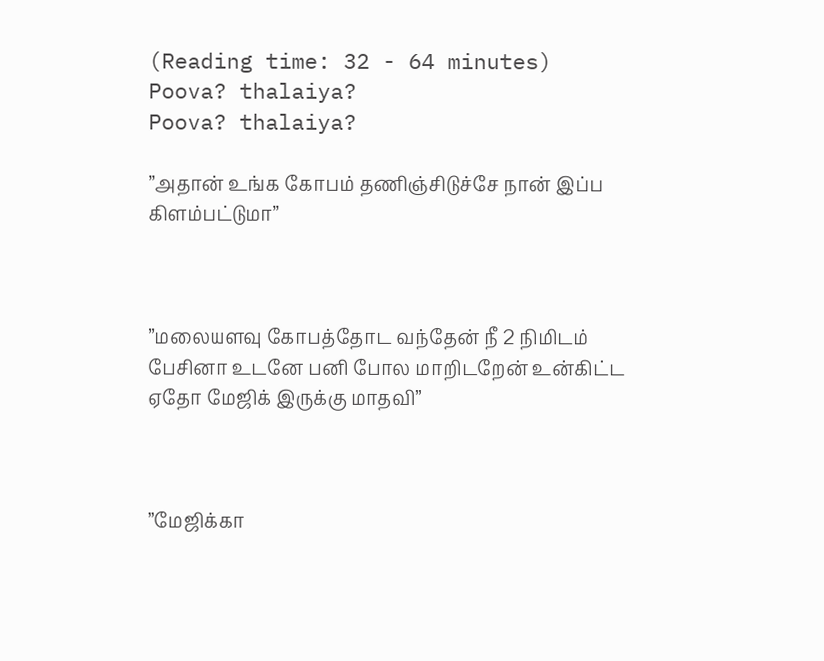(Reading time: 32 - 64 minutes)
Poova? thalaiya?
Poova? thalaiya?

”அதான் உங்க கோபம் தணிஞ்சிடுச்சே நான் இப்ப கிளம்பட்டுமா”



”மலையளவு கோபத்தோட வந்தேன் நீ 2 நிமிடம் பேசினா உடனே பனி போல மாறிடறேன் உன்கிட்ட ஏதோ மேஜிக் இருக்கு மாதவி”



”மேஜிக்கா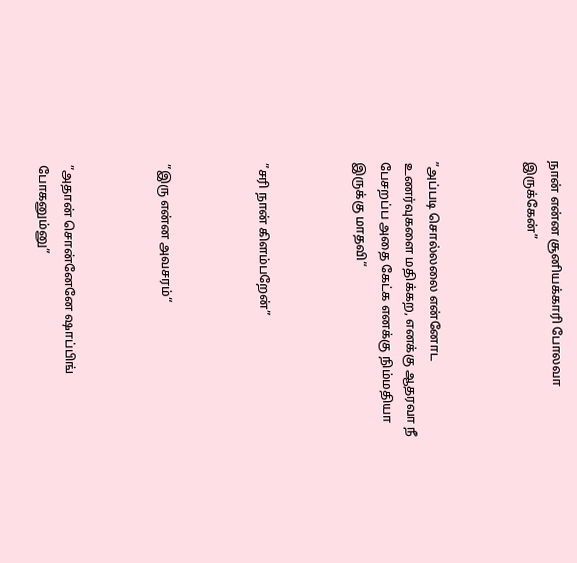நான் என்ன சூனியக்காரி போலவா இருக்கேன்”



”அப்படி சொல்லலை என்னோட உணர்வுகளை மதிக்கற, எனக்கு ஆதரவா நீ பேசறப்ப அதை கேட்க எனக்கு நிம்மதியா இருக்கு மாதவி“



”சரி நான் கிளம்பறேன்”



”இரு என்ன அவசரம்“



”அதான் சொன்னேனே ஷாப்பிங் போகனும்னு”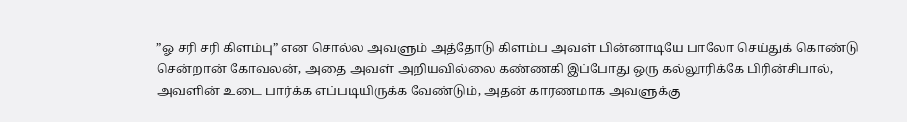”ஓ சரி சரி கிளம்பு” என சொல்ல அவளும் அத்தோடு கிளம்ப அவள் பின்னாடியே பாலோ செய்துக் கொண்டு சென்றான் கோவலன், அதை அவள் அறியவில்லை கண்ணகி இப்போது ஒரு கல்லூரிக்கே பிரின்சிபால், அவளின் உடை பார்க்க எப்படியிருக்க வேண்டும், அதன் காரணமாக அவளுக்கு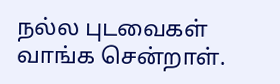நல்ல புடவைகள் வாங்க சென்றாள்.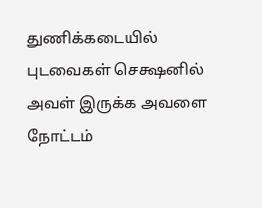துணிக்கடையில் புடவைகள் செக்ஷனில் அவள் இருக்க அவளை நோட்டம்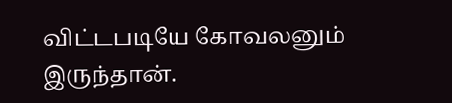விட்டபடியே கோவலனும் இருந்தான்.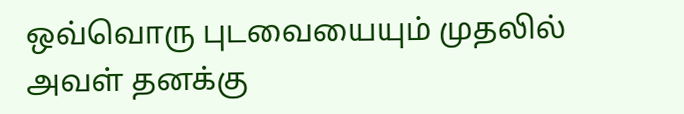ஒவ்வொரு புடவையையும் முதலில் அவள் தனக்கு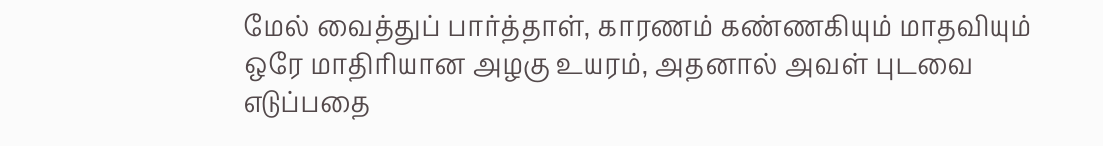மேல் வைத்துப் பார்த்தாள், காரணம் கண்ணகியும் மாதவியும் ஒரே மாதிரியான அழகு உயரம், அதனால் அவள் புடவை எடுப்பதை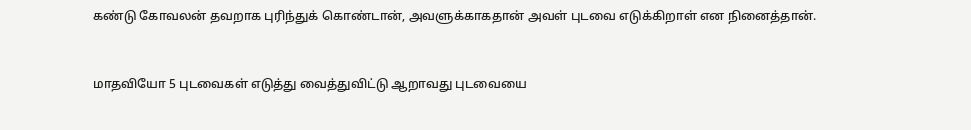கண்டு கோவலன் தவறாக புரிந்துக் கொண்டான், அவளுக்காகதான் அவள் புடவை எடுக்கிறாள் என நினைத்தான்.



மாதவியோ 5 புடவைகள் எடுத்து வைத்துவிட்டு ஆறாவது புடவையை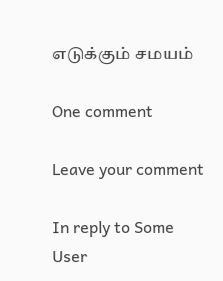எடுக்கும் சமயம்

One comment

Leave your comment

In reply to Some User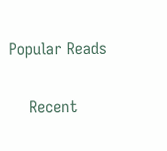Popular Reads

    Recent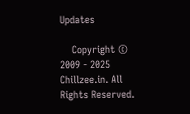Updates

    Copyright © 2009 - 2025 Chillzee.in. All Rights Reserved.